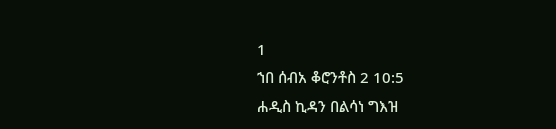1
ኀበ ሰብአ ቆሮንቶስ 2 10:5
ሐዲስ ኪዳን በልሳነ ግእዝ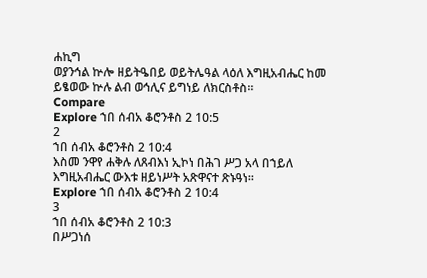ሐኪግ
ወያንኅል ኵሎ ዘይትዔበይ ወይትሌዓል ላዕለ እግዚአብሔር ከመ ይፄወው ኵሉ ልብ ወኅሊና ይግነይ ለክርስቶስ።
Compare
Explore ኀበ ሰብአ ቆሮንቶስ 2 10:5
2
ኀበ ሰብአ ቆሮንቶስ 2 10:4
እስመ ንዋየ ሐቅሉ ለጸብእነ ኢኮነ በሕገ ሥጋ አላ በኀይለ እግዚአብሔር ውእቱ ዘይነሥት አጽዋናተ ጽኑዓነ።
Explore ኀበ ሰብአ ቆሮንቶስ 2 10:4
3
ኀበ ሰብአ ቆሮንቶስ 2 10:3
በሥጋነሰ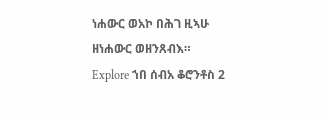ነሐውር ወአኮ በሕገ ዚኣሁ ዘነሐውር ወዘንጸብእ።
Explore ኀበ ሰብአ ቆሮንቶስ 2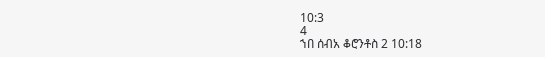10:3
4
ኀበ ሰብአ ቆሮንቶስ 2 10:18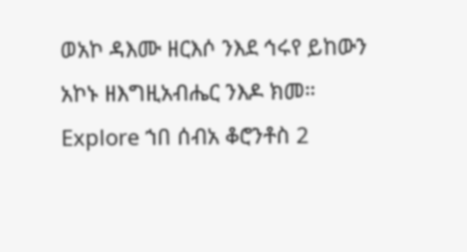ወአኮ ዳእሙ ዘርእሶ ንእደ ኅሩየ ይከውን አኮኑ ዘእግዚአብሔር ንእዶ ክመ።
Explore ኀበ ሰብአ ቆሮንቶስ 2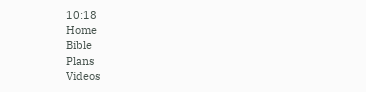10:18
Home
Bible
Plans
Videos